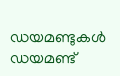ഡയമണ്ടുകള്‍ ഡയമണ്ട്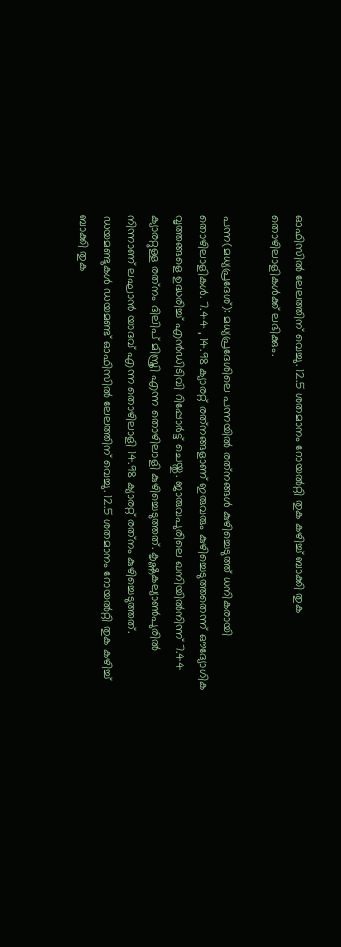ഓഫിസില്‍ ലേലത്തിന് വെച്ചു. 12.5 ശതമാനം റോയല്‍റ്റി തുക കഴിച്ച് ബാക്കി തുക തൊഴിലാളികള്‍ക്ക് ലഭിക്കും.

പന്ന(മധ്യപ്രദേശ്): മധ്യപ്രദേശിലെ പന്നയില്‍ രത്‌നങ്ങള്‍ കുഴിച്ചെടുത്ത് ധനികരായി തൊഴിലാളികള്‍. 7.44 , 14.98 ക്യാരറ്റ് രത്‌നങ്ങളാണ് ഇരുവരും കുഴിച്ചെടുത്തതെന്ന് ഔദ്യോഗിക വൃത്തങ്ങളെ ഉദ്ധരിച്ച് എന്‍ഡിടിവി റിപ്പോര്‍ട്ട് ചെയ്തു. ജാരുവപുരിലെ ഖനിയില്‍നിന്ന് 7.44 ക്യാരറ്റുള്ള രത്‌നം ദിലിപ് മിസ്ത്രി എന്ന തൊഴിലാളി കുഴിച്ചെടുത്തത്. കൃഷ്ണകല്യാണ്‍പുരില്‍ നിന്നാണ് ലഘാന്‍ യാദവ് എന്ന തൊഴിലാളി 14.98 ക്യാരറ്റ് രത്‌നം കുഴിച്ചെടുത്തത്. ഡയമണ്ടുകള്‍ ഡയമണ്ട് ഓഫിസില്‍ ലേലത്തിന് വെച്ചു. 12.5 ശതമാനം റോയല്‍റ്റി തുക കഴിച്ച് ബാക്കി തുക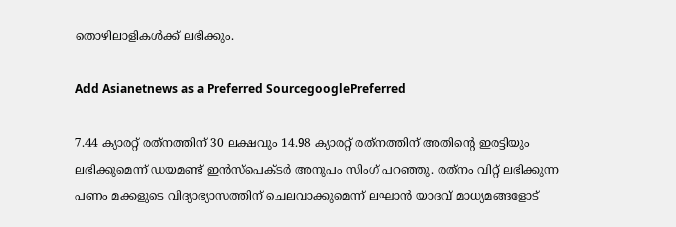തൊഴിലാളികള്‍ക്ക് ലഭിക്കും.

Add Asianetnews as a Preferred SourcegooglePreferred

7.44 ക്യാരറ്റ് രത്‌നത്തിന് 30 ലക്ഷവും 14.98 ക്യാരറ്റ് രത്‌നത്തിന് അതിന്റെ ഇരട്ടിയും ലഭിക്കുമെന്ന് ഡയമണ്ട് ഇന്‍സ്‌പെക്ടര്‍ അനുപം സിംഗ് പറഞ്ഞു. രത്‌നം വിറ്റ് ലഭിക്കുന്ന പണം മക്കളുടെ വിദ്യാഭ്യാസത്തിന് ചെലവാക്കുമെന്ന് ലഘാന്‍ യാദവ് മാധ്യമങ്ങളോട്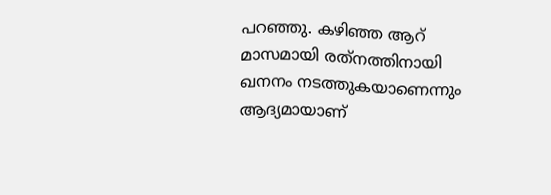പറഞ്ഞു. കഴിഞ്ഞ ആറ് മാസമായി രത്‌നത്തിനായി ഖനനം നടത്തുകയാണെന്നും ആദ്യമായാണ്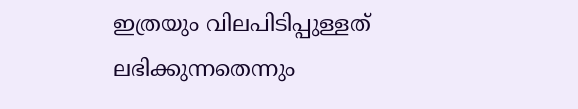ഇത്രയും വിലപിടിപ്പുള്ളത് ലഭിക്കുന്നതെന്നും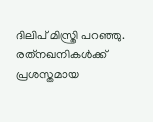ദിലിപ് മിസ്ത്രി പറഞ്ഞു. രത്‌നഖനികള്‍ക്ക് പ്രശസ്തമായ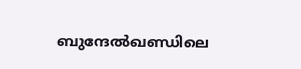ബുന്ദേല്‍ഖണ്ഡിലെ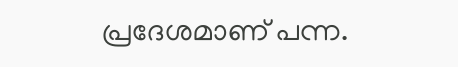പ്രദേശമാണ് പന്ന.